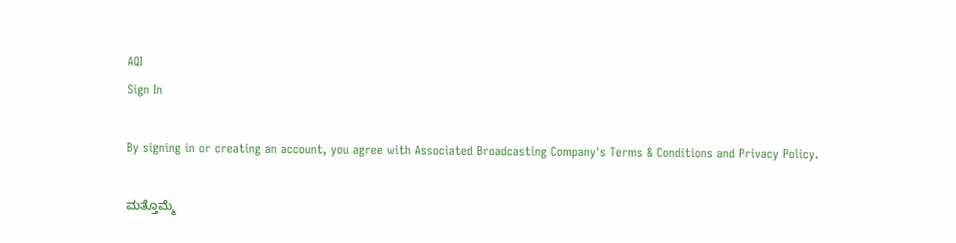AQI
Sign In

By signing in or creating an account, you agree with Associated Broadcasting Company's Terms & Conditions and Privacy Policy.

ಮತ್ತೊಮ್ಮೆ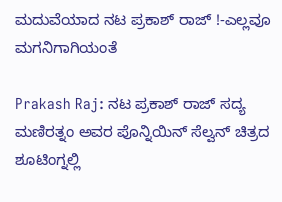ಮದುವೆಯಾದ ನಟ ಪ್ರಕಾಶ್ ರಾಜ್ !-ಎಲ್ಲವೂ ಮಗನಿಗಾಗಿಯಂತೆ

Prakash Raj: ನಟ ಪ್ರಕಾಶ್ ರಾಜ್ ಸದ್ಯ ಮಣಿರತ್ನಂ ಅವರ ಪೊನ್ನಿಯಿನ್ ಸೆಲ್ವನ್ ಚಿತ್ರದ ಶೂಟಿಂಗ್ನಲ್ಲಿ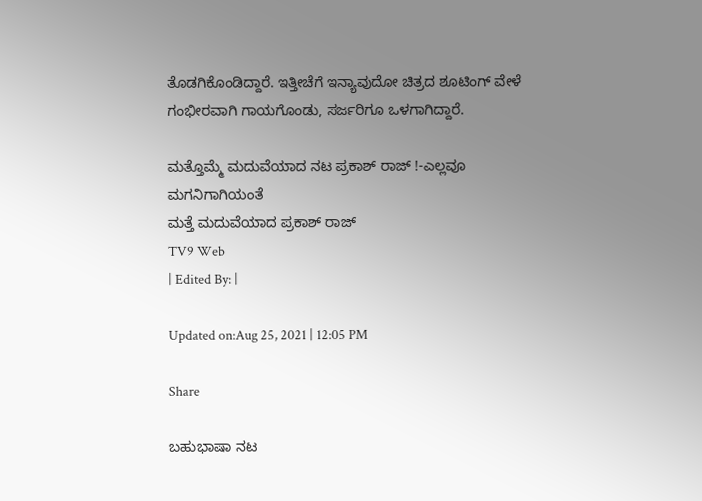ತೊಡಗಿಕೊಂಡಿದ್ದಾರೆ. ಇತ್ತೀಚೆಗೆ ಇನ್ಯಾವುದೋ ಚಿತ್ರದ ಶೂಟಿಂಗ್ ವೇಳೆ ಗಂಭೀರವಾಗಿ ಗಾಯಗೊಂಡು, ಸರ್ಜರಿಗೂ ಒಳಗಾಗಿದ್ದಾರೆ.

ಮತ್ತೊಮ್ಮೆ ಮದುವೆಯಾದ ನಟ ಪ್ರಕಾಶ್ ರಾಜ್ !-ಎಲ್ಲವೂ ಮಗನಿಗಾಗಿಯಂತೆ
ಮತ್ತೆ ಮದುವೆಯಾದ ಪ್ರಕಾಶ್ ರಾಜ್
TV9 Web
| Edited By: |

Updated on:Aug 25, 2021 | 12:05 PM

Share

ಬಹುಭಾಷಾ ನಟ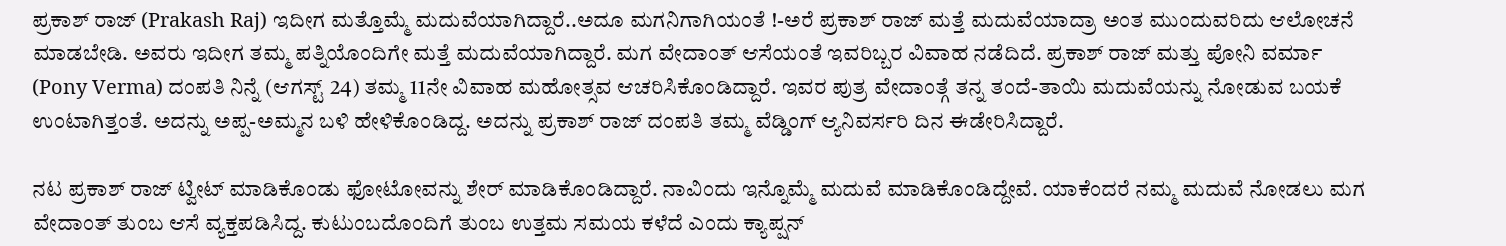ಪ್ರಕಾಶ್ ರಾಜ್ (Prakash Raj) ಇದೀಗ ಮತ್ತೊಮ್ಮೆ ಮದುವೆಯಾಗಿದ್ದಾರೆ..ಅದೂ ಮಗನಿಗಾಗಿಯಂತೆ !-ಅರೆ ಪ್ರಕಾಶ್ ರಾಜ್ ಮತ್ತೆ ಮದುವೆಯಾದ್ರಾ ಅಂತ ಮುಂದುವರಿದು ಆಲೋಚನೆ ಮಾಡಬೇಡಿ. ಅವರು ಇದೀಗ ತಮ್ಮ ಪತ್ನಿಯೊಂದಿಗೇ ಮತ್ತೆ ಮದುವೆಯಾಗಿದ್ದಾರೆ. ಮಗ ವೇದಾಂತ್ ಆಸೆಯಂತೆ ಇವರಿಬ್ಬರ ವಿವಾಹ ನಡೆದಿದೆ. ಪ್ರಕಾಶ್ ರಾಜ್ ಮತ್ತು ಪೋನಿ ವರ್ಮಾ (Pony Verma) ದಂಪತಿ ನಿನ್ನೆ (ಆಗಸ್ಟ್ 24) ತಮ್ಮ 11ನೇ ವಿವಾಹ ಮಹೋತ್ಸವ ಆಚರಿಸಿಕೊಂಡಿದ್ದಾರೆ. ಇವರ ಪುತ್ರ ವೇದಾಂತ್ಗೆ ತನ್ನ ತಂದೆ-ತಾಯಿ ಮದುವೆಯನ್ನು ನೋಡುವ ಬಯಕೆ ಉಂಟಾಗಿತ್ತಂತೆ. ಅದನ್ನು ಅಪ್ಪ-ಅಮ್ಮನ ಬಳಿ ಹೇಳಿಕೊಂಡಿದ್ದ. ಅದನ್ನು ಪ್ರಕಾಶ್ ರಾಜ್ ದಂಪತಿ ತಮ್ಮ ವೆಡ್ಡಿಂಗ್ ಆ್ಯನಿವರ್ಸರಿ ದಿನ ಈಡೇರಿಸಿದ್ದಾರೆ.

ನಟ ಪ್ರಕಾಶ್ ರಾಜ್ ಟ್ವೀಟ್ ಮಾಡಿಕೊಂಡು ಫೋಟೋವನ್ನು ಶೇರ್ ಮಾಡಿಕೊಂಡಿದ್ದಾರೆ. ನಾವಿಂದು ಇನ್ನೊಮ್ಮೆ ಮದುವೆ ಮಾಡಿಕೊಂಡಿದ್ದೇವೆ. ಯಾಕೆಂದರೆ ನಮ್ಮ ಮದುವೆ ನೋಡಲು ಮಗ ವೇದಾಂತ್ ತುಂಬ ಆಸೆ ವ್ಯಕ್ತಪಡಿಸಿದ್ದ. ಕುಟುಂಬದೊಂದಿಗೆ ತುಂಬ ಉತ್ತಮ ಸಮಯ ಕಳೆದೆ ಎಂದು ಕ್ಯಾಪ್ಷನ್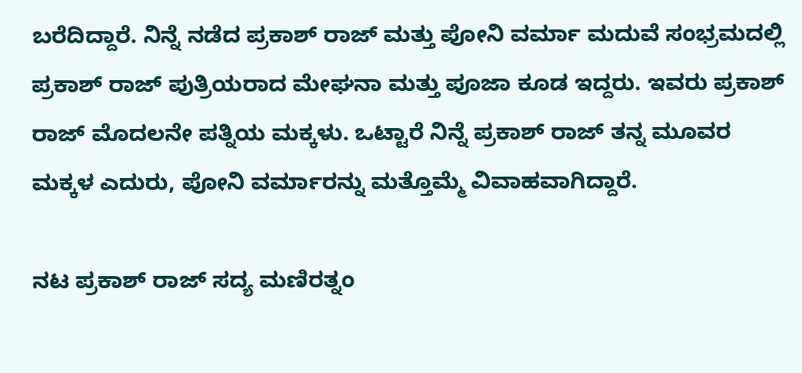ಬರೆದಿದ್ದಾರೆ. ನಿನ್ನೆ ನಡೆದ ಪ್ರಕಾಶ್ ರಾಜ್ ಮತ್ತು ಪೋನಿ ವರ್ಮಾ ಮದುವೆ ಸಂಭ್ರಮದಲ್ಲಿ ಪ್ರಕಾಶ್ ರಾಜ್ ಪುತ್ರಿಯರಾದ ಮೇಘನಾ ಮತ್ತು ಪೂಜಾ ಕೂಡ ಇದ್ದರು. ಇವರು ಪ್ರಕಾಶ್ ರಾಜ್ ಮೊದಲನೇ ಪತ್ನಿಯ ಮಕ್ಕಳು. ಒಟ್ಟಾರೆ ನಿನ್ನೆ ಪ್ರಕಾಶ್ ರಾಜ್ ತನ್ನ ಮೂವರ ಮಕ್ಕಳ ಎದುರು, ಪೋನಿ ವರ್ಮಾರನ್ನು ಮತ್ತೊಮ್ಮೆ ವಿವಾಹವಾಗಿದ್ದಾರೆ.

ನಟ ಪ್ರಕಾಶ್ ರಾಜ್ ಸದ್ಯ ಮಣಿರತ್ನಂ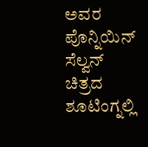ಅವರ ಪೊನ್ನಿಯಿನ್ ಸೆಲ್ವನ್ ಚಿತ್ರದ ಶೂಟಿಂಗ್ನಲ್ಲಿ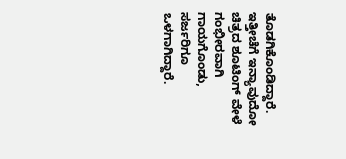ತೊಡಗಿಕೊಂಡಿದ್ದಾರೆ. ಇತ್ತೀಚೆಗೆ ಇನ್ಯಾವುದೋ ಚಿತ್ರದ ಶೂಟಿಂಗ್ ವೇಳೆ ಗಂಭೀರವಾಗಿ ಗಾಯಗೊಂಡು, ಸರ್ಜರಿಗೂ ಒಳಗಾಗಿದ್ದಾರೆ.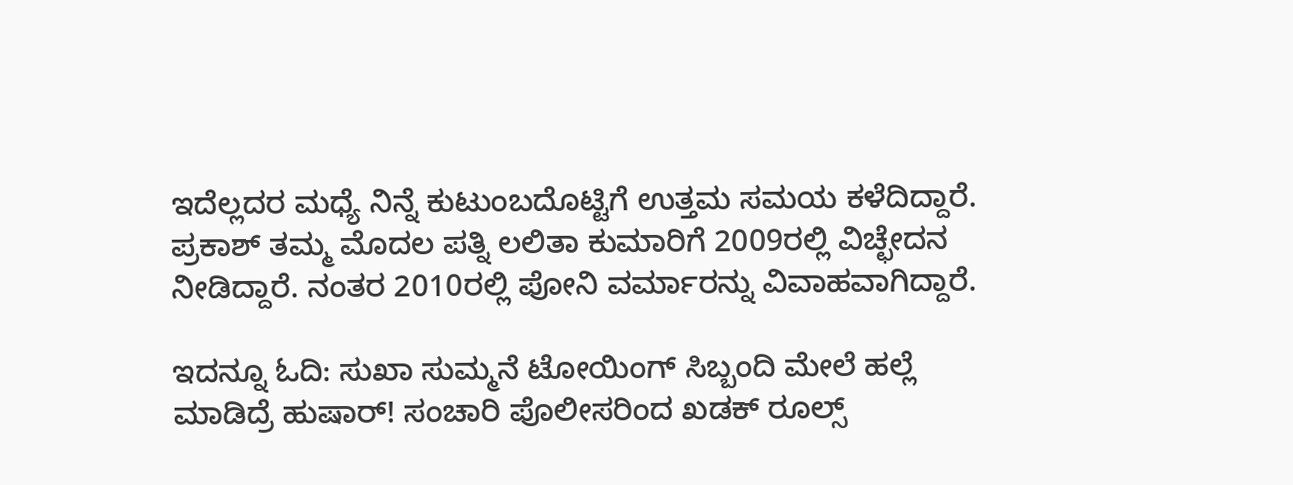ಇದೆಲ್ಲದರ ಮಧ್ಯೆ ನಿನ್ನೆ ಕುಟುಂಬದೊಟ್ಟಿಗೆ ಉತ್ತಮ ಸಮಯ ಕಳೆದಿದ್ದಾರೆ. ಪ್ರಕಾಶ್ ತಮ್ಮ ಮೊದಲ ಪತ್ನಿ ಲಲಿತಾ ಕುಮಾರಿಗೆ 2009ರಲ್ಲಿ ವಿಚ್ಛೇದನ ನೀಡಿದ್ದಾರೆ. ನಂತರ 2010ರಲ್ಲಿ ಪೋನಿ ವರ್ಮಾರನ್ನು ವಿವಾಹವಾಗಿದ್ದಾರೆ.

ಇದನ್ನೂ ಓದಿ: ಸುಖಾ ಸುಮ್ಮನೆ ಟೋಯಿಂಗ್ ಸಿಬ್ಬಂದಿ ಮೇಲೆ ಹಲ್ಲೆ ಮಾಡಿದ್ರೆ ಹುಷಾರ್! ಸಂಚಾರಿ ಪೊಲೀಸರಿಂದ ಖಡಕ್ ರೂಲ್ಸ್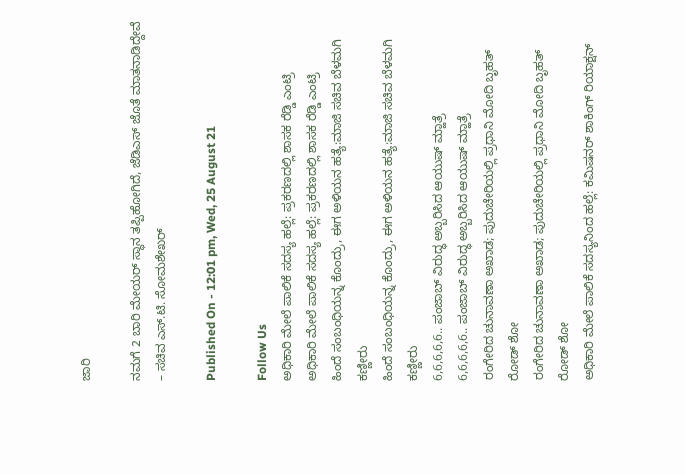ಜಾರಿ

ನಮಗೆ 2 ಬಾರಿ ಮೇಯರ್ ಸ್ಥಾನ ತಪ್ಪಿಹೋಗಿದೆ, ಜೆಡಿಎಸ್ ಜೊತೆ ಮಾತನಾಡಿದ್ದೇವೆ – ಸಚಿವ ಎಸ್.ಟಿ. ಸೋಮಶೇಖರ್

Published On - 12:01 pm, Wed, 25 August 21

Follow Us
ಅಧಿಕಾರಿ ಮೇಲೆ ಪಾಲಿಕೆ ಸದಸ್ಯ ಹಲ್ಲೆ: ಪ್ರಕರಣದಲ್ಲಿ ಶಾಸಕ ರೆಡ್ಡಿ ಎಂಟ್ರಿ
ಅಧಿಕಾರಿ ಮೇಲೆ ಪಾಲಿಕೆ ಸದಸ್ಯ ಹಲ್ಲೆ: ಪ್ರಕರಣದಲ್ಲಿ ಶಾಸಕ ರೆಡ್ಡಿ ಎಂಟ್ರಿ
ಹಿಂದೆ ಸಂಬಂಧಿಯನ್ನ ಕೊಂದ್ರು, ಈಗ ಅಳಿಯನ ಹತ್ಯೆ:ಮಾಜಿ ಸಚಿವ ಬೆಳಮಗಿ ಕಣ್ಣೀರು
ಹಿಂದೆ ಸಂಬಂಧಿಯನ್ನ ಕೊಂದ್ರು, ಈಗ ಅಳಿಯನ ಹತ್ಯೆ:ಮಾಜಿ ಸಚಿವ ಬೆಳಮಗಿ ಕಣ್ಣೀರು
6,6,6,6,6.. ಪಂಜಾಬ್ ವಿರುದ್ಧ ಅಬ್ಬರಿಸಿದ ಆಯುಷ್ ಮ್ಹಾತ್ರೆ
6,6,6,6,6.. ಪಂಜಾಬ್ ವಿರುದ್ಧ ಅಬ್ಬರಿಸಿದ ಆಯುಷ್ ಮ್ಹಾತ್ರೆ
ರಂಗೇರಿದ ಚುನಾವಣಾ ಅಖಾಡ; ಪುದುಚೇರಿಯಲ್ಲಿ ಪ್ರಧಾನಿ ಮೋದಿ ಬೃಹತ್ ರೋಡ್ ಶೋ
ರಂಗೇರಿದ ಚುನಾವಣಾ ಅಖಾಡ; ಪುದುಚೇರಿಯಲ್ಲಿ ಪ್ರಧಾನಿ ಮೋದಿ ಬೃಹತ್ ರೋಡ್ ಶೋ
ಅಧಿಕಾರಿ ಮೇಲೆ ಪಾಲಿಕೆ ಸದಸ್ಯನಿಂದ ಹಲ್ಲೆ: ಕಮಿಷನರ್ ಶಾಕಿಂಗ್‌ ರಿಯಾಕ್ಷನ್‌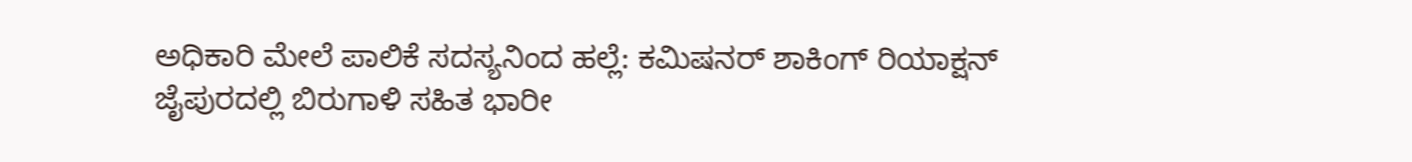ಅಧಿಕಾರಿ ಮೇಲೆ ಪಾಲಿಕೆ ಸದಸ್ಯನಿಂದ ಹಲ್ಲೆ: ಕಮಿಷನರ್ ಶಾಕಿಂಗ್‌ ರಿಯಾಕ್ಷನ್‌
ಜೈಪುರದಲ್ಲಿ ಬಿರುಗಾಳಿ ಸಹಿತ ಭಾರೀ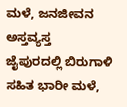ಮಳೆ, ಜನಜೀವನ ಅಸ್ತವ್ಯಸ್ತ
ಜೈಪುರದಲ್ಲಿ ಬಿರುಗಾಳಿ ಸಹಿತ ಭಾರೀ ಮಳೆ,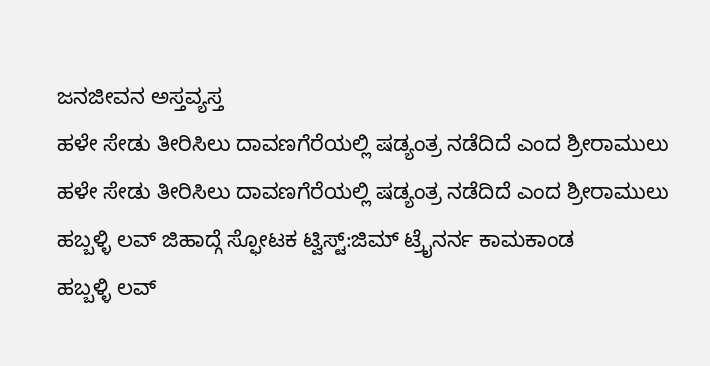ಜನಜೀವನ ಅಸ್ತವ್ಯಸ್ತ
ಹಳೇ ಸೇಡು ತೀರಿಸಿಲು ದಾವಣಗೆರೆಯಲ್ಲಿ ಷಡ್ಯಂತ್ರ ನಡೆದಿದೆ ಎಂದ ಶ್ರೀರಾಮುಲು
ಹಳೇ ಸೇಡು ತೀರಿಸಿಲು ದಾವಣಗೆರೆಯಲ್ಲಿ ಷಡ್ಯಂತ್ರ ನಡೆದಿದೆ ಎಂದ ಶ್ರೀರಾಮುಲು
ಹಬ್ಬಳ್ಳಿ ಲವ್ ಜಿಹಾದ್ಗೆ ಸ್ಫೋಟಕ ಟ್ವಿಸ್ಟ್:ಜಿಮ್ ಟ್ರೈನರ್ನ ಕಾಮಕಾಂಡ
ಹಬ್ಬಳ್ಳಿ ಲವ್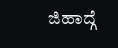ಜಿಹಾದ್ಗೆ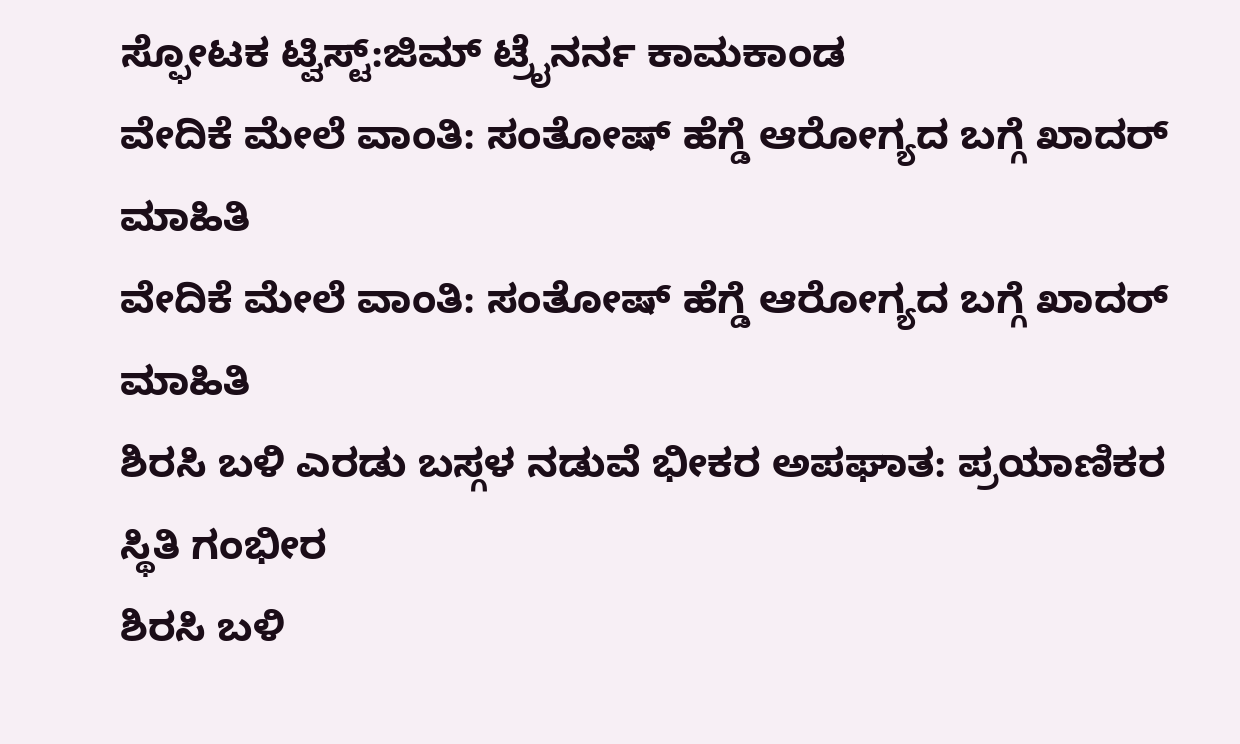ಸ್ಫೋಟಕ ಟ್ವಿಸ್ಟ್:ಜಿಮ್ ಟ್ರೈನರ್ನ ಕಾಮಕಾಂಡ
ವೇದಿಕೆ ಮೇಲೆ ವಾಂತಿ: ಸಂತೋಷ್ ಹೆಗ್ಡೆ ಆರೋಗ್ಯದ ಬಗ್ಗೆ ಖಾದರ್ ಮಾಹಿತಿ
ವೇದಿಕೆ ಮೇಲೆ ವಾಂತಿ: ಸಂತೋಷ್ ಹೆಗ್ಡೆ ಆರೋಗ್ಯದ ಬಗ್ಗೆ ಖಾದರ್ ಮಾಹಿತಿ
ಶಿರಸಿ ಬಳಿ ಎರಡು ಬಸ್ಗಳ ನಡುವೆ ಭೀಕರ ಅಪಘಾತ: ಪ್ರಯಾಣಿಕರ ಸ್ಥಿತಿ ಗಂಭೀರ
ಶಿರಸಿ ಬಳಿ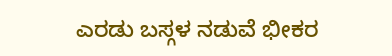ಎರಡು ಬಸ್ಗಳ ನಡುವೆ ಭೀಕರ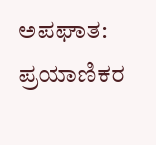ಅಪಘಾತ: ಪ್ರಯಾಣಿಕರ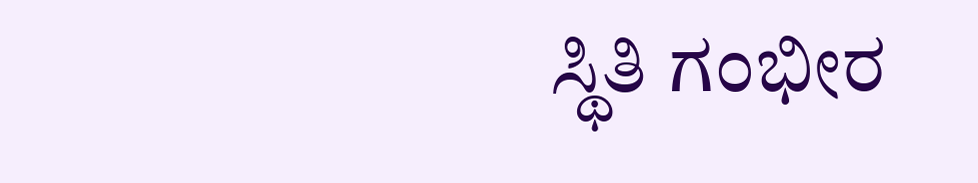ಸ್ಥಿತಿ ಗಂಭೀರ